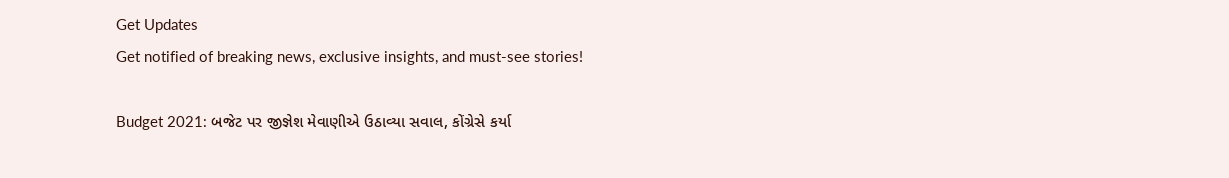Get Updates
Get notified of breaking news, exclusive insights, and must-see stories!

Budget 2021: બજેટ પર જીજ્ઞેશ મેવાણીએ ઉઠાવ્યા સવાલ, કોંગ્રેસે કર્યા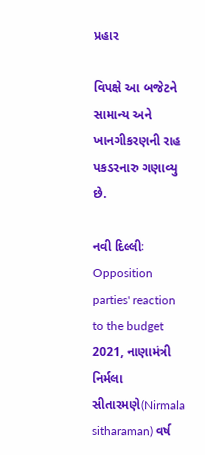પ્રહાર

વિપક્ષે આ બજેટને સામાન્ય અને ખાનગીકરણની રાહ પકડરનારુ ગણાવ્યુ છે.

નવી દિલ્લીઃ Opposition parties' reaction to the budget 2021, નાણામંત્રી નિર્મલા સીતારમણે(Nirmala sitharaman) વર્ષ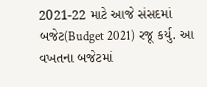2021-22 માટે આજે સંસદમાં બજેટ(Budget 2021) રજૂ કર્યુ. આ વખતના બજેટમાં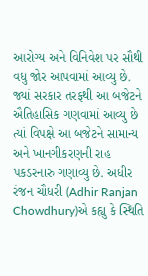આરોગ્ય અને વિનિવેશ પર સૌથી વધુ જોર આપવામાં આવ્યુ છે. જ્યાં સરકાર તરફથી આ બજેટને ઐતિહાસિક ગણવામાં આવ્યુ છે ત્યાં વિપક્ષે આ બજેટને સામાન્ય અને ખાનગીકરણની રાહ પકડરનારુ ગણાવ્યુ છે. અધીર રંજન ચૌધરી (Adhir Ranjan Chowdhury)એ કહ્યુ કે સ્થિતિ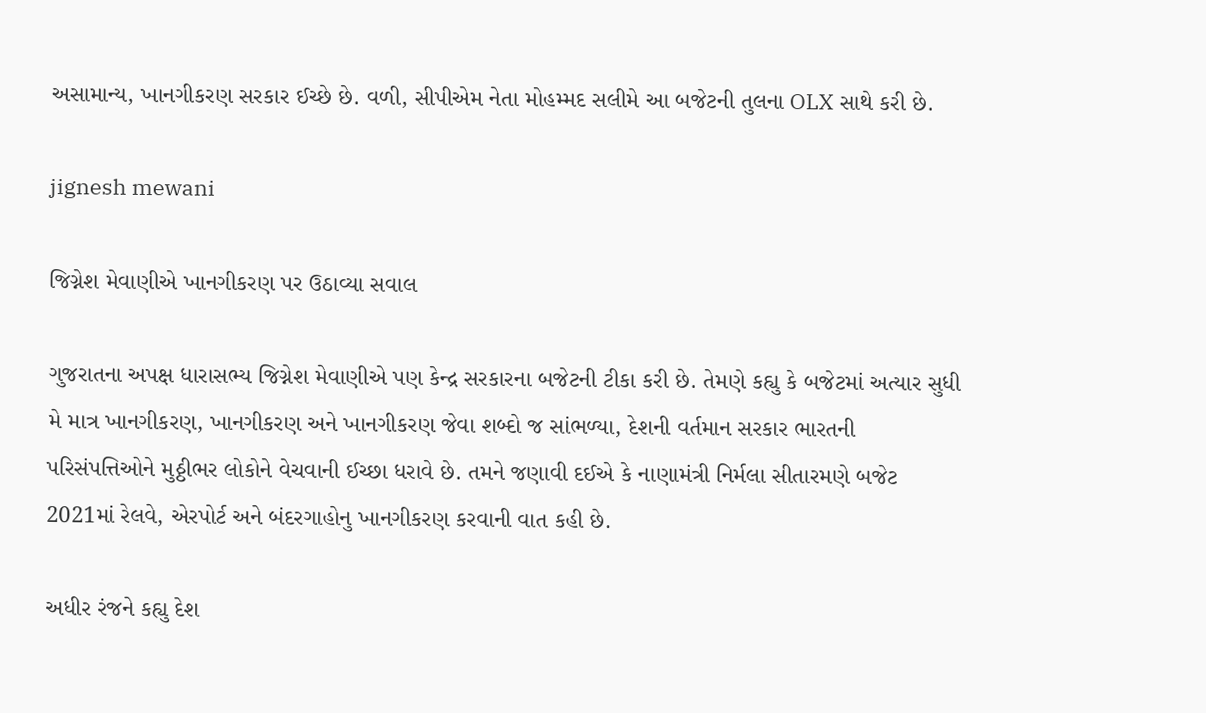અસામાન્ય, ખાનગીકરણ સરકાર ઈચ્છે છે. વળી, સીપીએમ નેતા મોહમ્મદ સલીમે આ બજેટની તુલના OLX સાથે કરી છે.

jignesh mewani

જિગ્નેશ મેવાણીએ ખાનગીકરણ પર ઉઠાવ્યા સવાલ

ગુજરાતના અપક્ષ ધારાસભ્ય જિગ્નેશ મેવાણીએ પણ કેન્દ્ર સરકારના બજેટની ટીકા કરી છે. તેમણે કહ્યુ કે બજેટમાં અત્યાર સુધી મે માત્ર ખાનગીકરણ, ખાનગીકરણ અને ખાનગીકરણ જેવા શબ્દો જ સાંભળ્યા, દેશની વર્તમાન સરકાર ભારતની પરિસંપત્તિઓને મુઠ્ઠીભર લોકોને વેચવાની ઈચ્છા ધરાવે છે. તમને જણાવી દઈએ કે નાણામંત્રી નિર્મલા સીતારમણે બજેટ 2021માં રેલવે, એરપોર્ટ અને બંદરગાહોનુ ખાનગીકરણ કરવાની વાત કહી છે.

અધીર રંજને કહ્યુ દેશ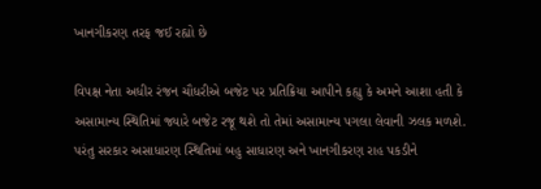ખાનગીકરણ તરફ જઈ રહ્યો છે

વિપક્ષ નેતા અધીર રંજન ચૌધરીએ બજેટ પર પ્રતિક્રિયા આપીને કહ્યુ કે અમને આશા હતી કે અસામાન્ય સ્થિતિમાં જ્યારે બજેટ રજૂ થશે તો તેમાં અસામાન્ય પગલા લેવાની ઝલક મળશે. પરંતુ સરકાર અસાધારણ સ્થિતિમાં બહુ સાધારણ અને ખાનગીકરણ રાહ પકડીને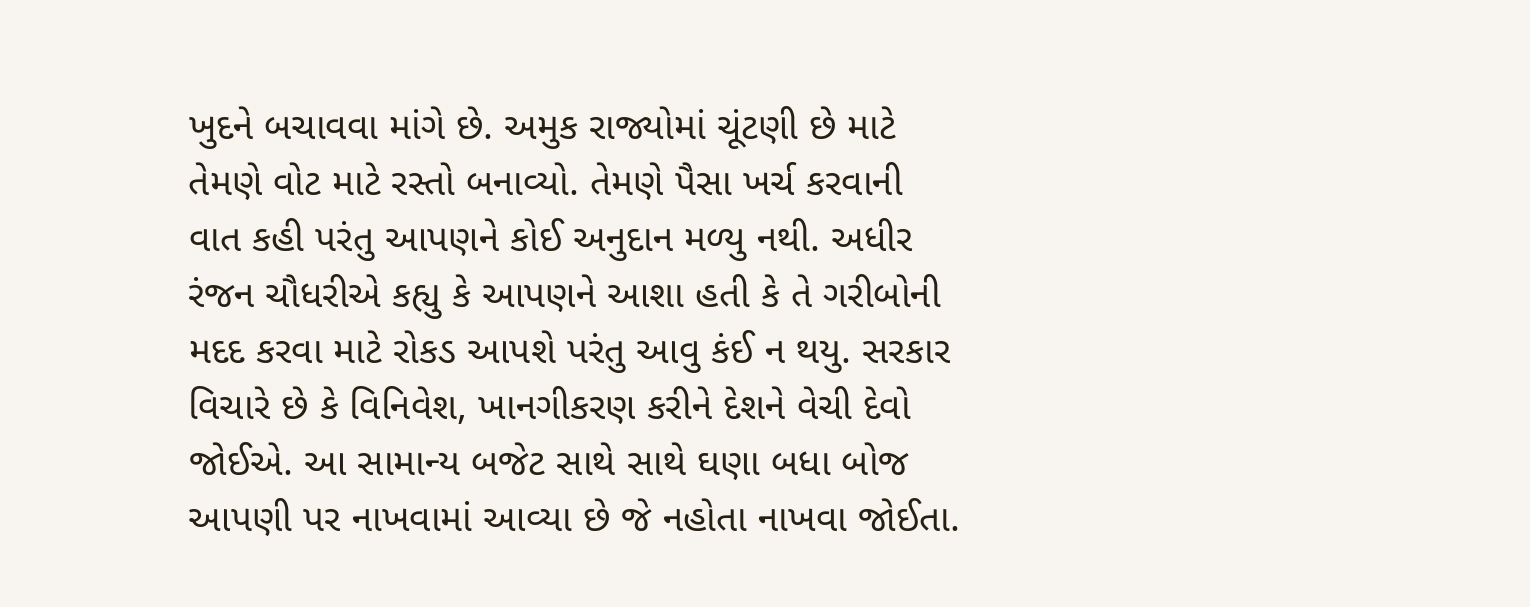ખુદને બચાવવા માંગે છે. અમુક રાજ્યોમાં ચૂંટણી છે માટે તેમણે વોટ માટે રસ્તો બનાવ્યો. તેમણે પૈસા ખર્ચ કરવાની વાત કહી પરંતુ આપણને કોઈ અનુદાન મળ્યુ નથી. અધીર રંજન ચૌધરીએ કહ્યુ કે આપણને આશા હતી કે તે ગરીબોની મદદ કરવા માટે રોકડ આપશે પરંતુ આવુ કંઈ ન થયુ. સરકાર વિચારે છે કે વિનિવેશ, ખાનગીકરણ કરીને દેશને વેચી દેવો જોઈએ. આ સામાન્ય બજેટ સાથે સાથે ઘણા બધા બોજ આપણી પર નાખવામાં આવ્યા છે જે નહોતા નાખવા જોઈતા.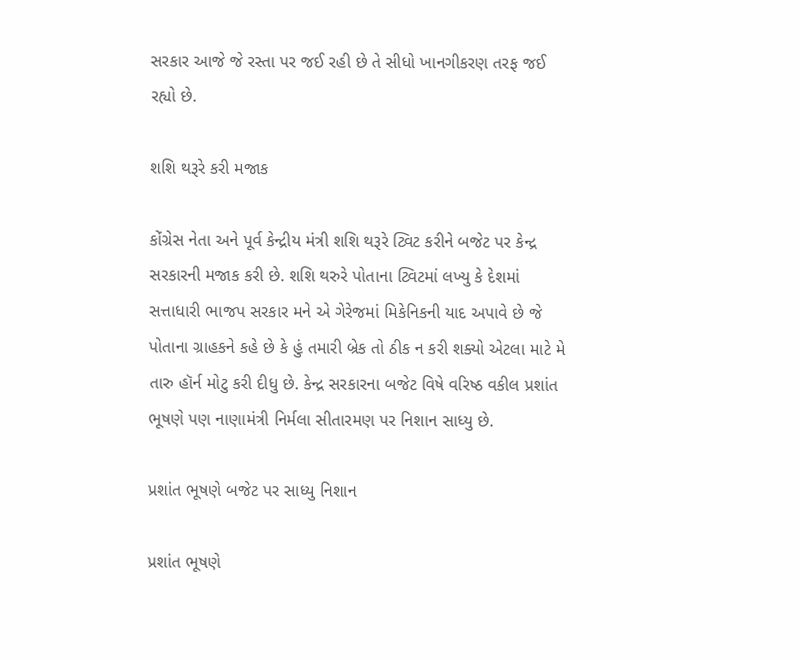સરકાર આજે જે રસ્તા પર જઈ રહી છે તે સીધો ખાનગીકરણ તરફ જઈ રહ્યો છે.

શશિ થરૂરે કરી મજાક

કોંગ્રેસ નેતા અને પૂર્વ કેન્દ્રીય મંત્રી શશિ થરૂરે ટ્વિટ કરીને બજેટ પર કેન્દ્ર સરકારની મજાક કરી છે. શશિ થરુરે પોતાના ટ્વિટમાં લખ્યુ કે દેશમાં સત્તાધારી ભાજપ સરકાર મને એ ગેરેજમાં મિકેનિકની યાદ અપાવે છે જે પોતાના ગ્રાહકને કહે છે કે હું તમારી બ્રેક તો ઠીક ન કરી શક્યો એટલા માટે મે તારુ હૉર્ન મોટુ કરી દીધુ છે. કેન્દ્ર સરકારના બજેટ વિષે વરિષ્ઠ વકીલ પ્રશાંત ભૂષણે પણ નાણામંત્રી નિર્મલા સીતારમણ પર નિશાન સાધ્યુ છે.

પ્રશાંત ભૂષણે બજેટ પર સાધ્યુ નિશાન

પ્રશાંત ભૂષણે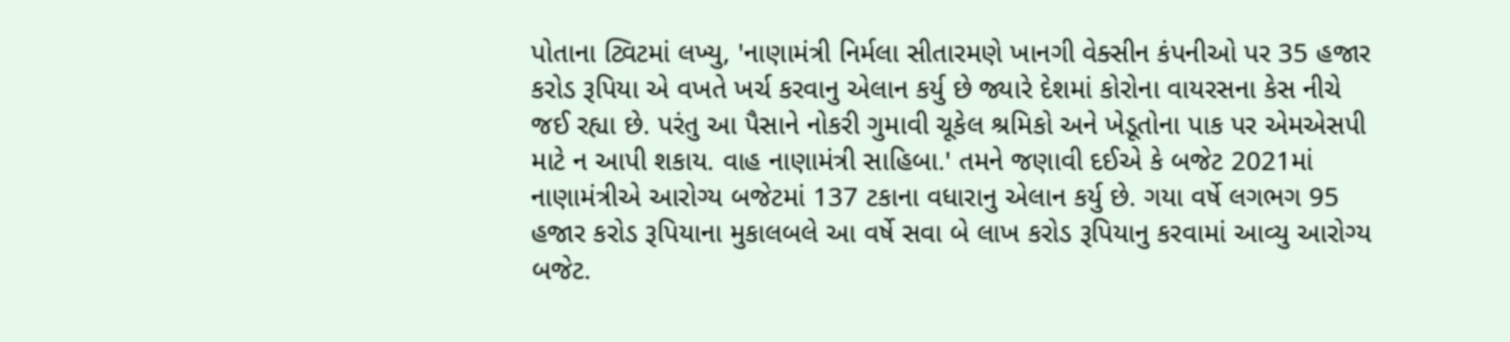પોતાના ટ્વિટમાં લખ્યુ, 'નાણામંત્રી નિર્મલા સીતારમણે ખાનગી વેક્સીન કંપનીઓ પર 35 હજાર કરોડ રૂપિયા એ વખતે ખર્ચ કરવાનુ એલાન કર્યુ છે જ્યારે દેશમાં કોરોના વાયરસના કેસ નીચે જઈ રહ્યા છે. પરંતુ આ પૈસાને નોકરી ગુમાવી ચૂકેલ શ્રમિકો અને ખેડૂતોના પાક પર એમએસપી માટે ન આપી શકાય. વાહ નાણામંત્રી સાહિબા.' તમને જણાવી દઈએ કે બજેટ 2021માં નાણામંત્રીએ આરોગ્ય બજેટમાં 137 ટકાના વધારાનુ એલાન કર્યુ છે. ગયા વર્ષે લગભગ 95 હજાર કરોડ રૂપિયાના મુકાલબલે આ વર્ષે સવા બે લાખ કરોડ રૂપિયાનુ કરવામાં આવ્યુ આરોગ્ય બજેટ.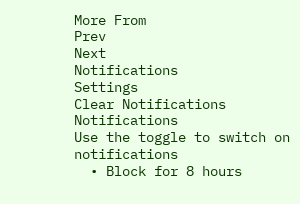More From
Prev
Next
Notifications
Settings
Clear Notifications
Notifications
Use the toggle to switch on notifications
  • Block for 8 hours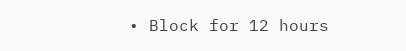• Block for 12 hours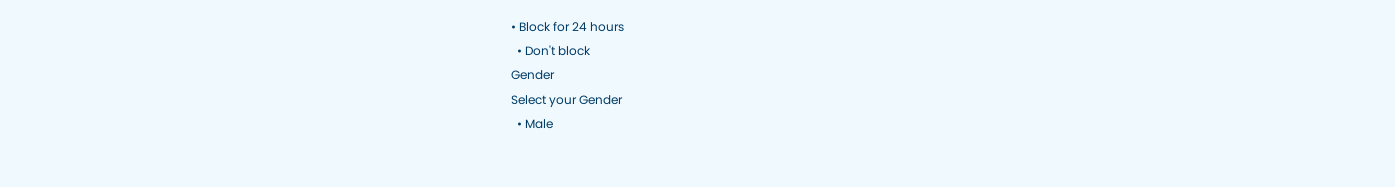• Block for 24 hours
  • Don't block
Gender
Select your Gender
  • Male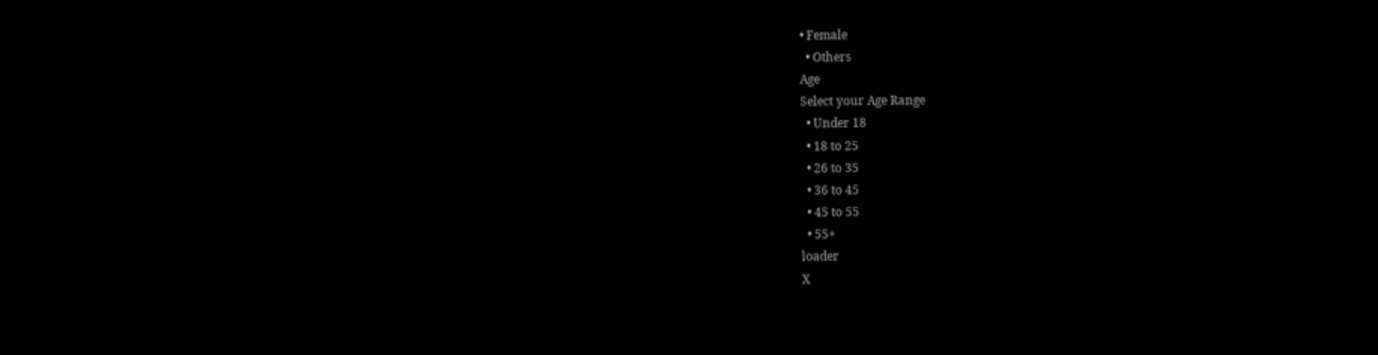• Female
  • Others
Age
Select your Age Range
  • Under 18
  • 18 to 25
  • 26 to 35
  • 36 to 45
  • 45 to 55
  • 55+
loader
X